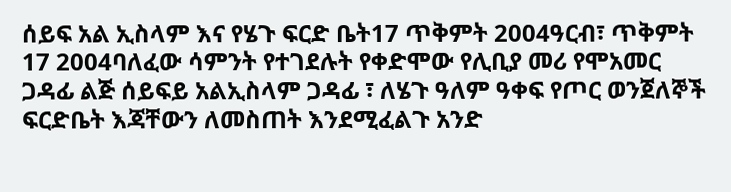ሰይፍ አል ኢስላም እና የሄጉ ፍርድ ቤት17 ጥቅምት 2004ዓርብ፣ ጥቅምት 17 2004ባለፈው ሳምንት የተገደሉት የቀድሞው የሊቢያ መሪ የሞአመር ጋዳፊ ልጅ ሰይፍይ አልኢስላም ጋዳፊ ፣ ለሄጉ ዓለም ዓቀፍ የጦር ወንጀለኞች ፍርድቤት እጃቸውን ለመስጠት እንደሚፈልጉ አንድ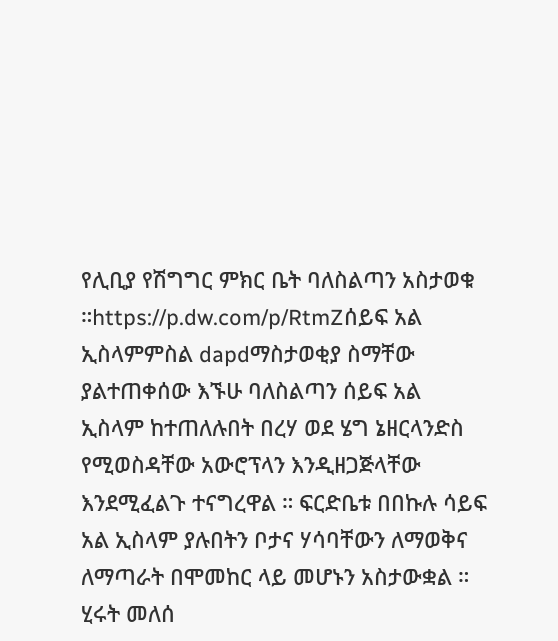የሊቢያ የሽግግር ምክር ቤት ባለስልጣን አስታወቁ ።https://p.dw.com/p/RtmZሰይፍ አል ኢስላምምስል dapdማስታወቂያ ስማቸው ያልተጠቀሰው እኙሁ ባለስልጣን ሰይፍ አል ኢስላም ከተጠለሉበት በረሃ ወደ ሄግ ኔዘርላንድስ የሚወስዳቸው አውሮፕላን እንዲዘጋጅላቸው እንደሚፈልጉ ተናግረዋል ። ፍርድቤቱ በበኩሉ ሳይፍ አል ኢስላም ያሉበትን ቦታና ሃሳባቸውን ለማወቅና ለማጣራት በሞመከር ላይ መሆኑን አስታውቋል ። ሂሩት መለሰ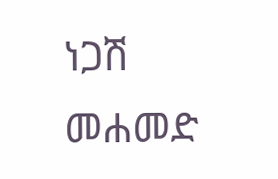ነጋሽ መሐመድ